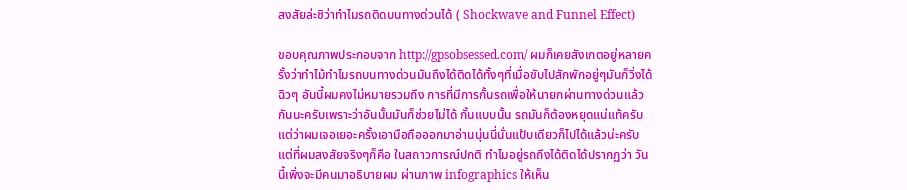สงสัยล่ะซิว่าทำไมรถติดบนทางด่วนได้ ( Shockwave and Funnel Effect)

ขอบคุณภาพประกอบจาก http://gpsobsessed.com/ ผมก็เคยสังเกตอยู่หลายครั้งว่าทำไม้ทำไมรถบนทางด่วนมันถึงได้ติดได้ทั้งๆที่เมื่อขับไปสักพักอยู่ๆมันก็วิ่งได้ฉิวๆ อันนี้ผมคงไม่หมายรวมถึง การที่มีการกั้นรถเพื่อให้นายกผ่านทางด่วนแล้วกันนะครับเพราะว่าอันนั้นมันก็ช่วยไม่ได้ กั้นแบบนั้น รถมันก็ต้องหยุดแน่แท้ครับ  แต่ว่าผมเจอเยอะครั้งเอามือถือออกมาอ่านนุ่นนี่นั่นแป้บเดียวก็ไปได้แล้วน่ะครับ แต่ที่ผมสงสัยจริงๆก็คือ ในสถาวการณ์ปกติ ทำไมอยู่รถถึงได้ติดได้ปรากฏว่า วันนี้เพิ่งจะมีคนมาอธิบายผม ผ่านภาพ infographics ให้เห็น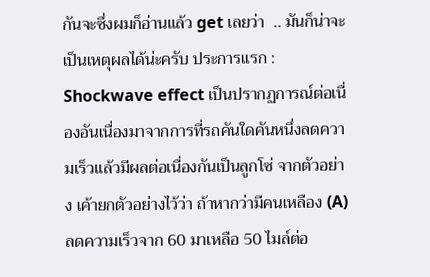กันจะซึ่งผมก็อ่านแล้ว get เลยว่า  .. มันก็น่าจะเป็นเหตุผลได้น่ะครับ ประการแรก : Shockwave effect เป็นปรากฏการณ์ต่อเนื่องอันเนื่องมาจากการที่รถคันใดคันหนึ่งลดความเร็วแล้วมีผลต่อเนื่องกันเป็นลูกโซ่ จากตัวอย่าง เค้ายกตัวอย่างไว้ว่า ถ้าหากว่ามีคนเหลือง (A) ลดความเร็วจาก 60 มาเหลือ 50 ไมล์ต่อ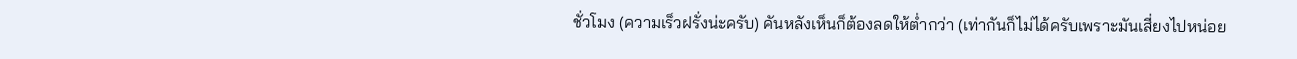ชั่วโมง (ความเร็วฝรั่งน่ะครับ) คันหลังเห็นก็ต้องลดให้ต่ำกว่า (เท่ากันก็ไม่ได้ครับเพราะมันเสี่ยงไปหน่อย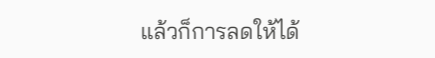แล้วก็การลดให้ได้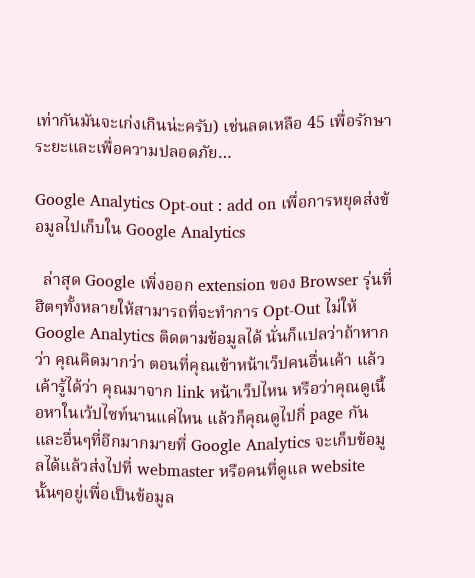เท่ากันมันจะเก่งเกินน่ะครับ) เช่นลดเหลือ 45 เพื่อรักษาระยะและเพื่อความปลอดภัย…

Google Analytics Opt-out : add on เพื่อการหยุดส่งข้อมูลไปเก็บใน Google Analytics

  ล่าสุด Google เพิ่งออก extension ของ Browser รุ่นที่ฮิตๆทั้งหลายให้สามารถที่จะทำการ Opt-Out ไม่ให้ Google Analytics ติดตามข้อมูลได้ นั่นก็แปลว่าถ้าหากว่า คุณคิดมากว่า ตอนที่คุณเข้าหน้าเว็ปคนอื่นเค้า แล้วเค้ารู้ได้ว่า คุณมาจาก link หน้าเว็ปไหน หรือว่าคุณดูเนื้อหาในเว้ปไซท์นานแค่ไหน แล้วก็คุณดูไปกิ่ page กัน และอื่นๆที่อีกมากมายที่ Google Analytics จะเก็บข้อมูลได้แล้วส่งไปที่ webmaster หรือคนที่ดูแล website นั้นๆอยู่เพื่อเป็นข้อมูล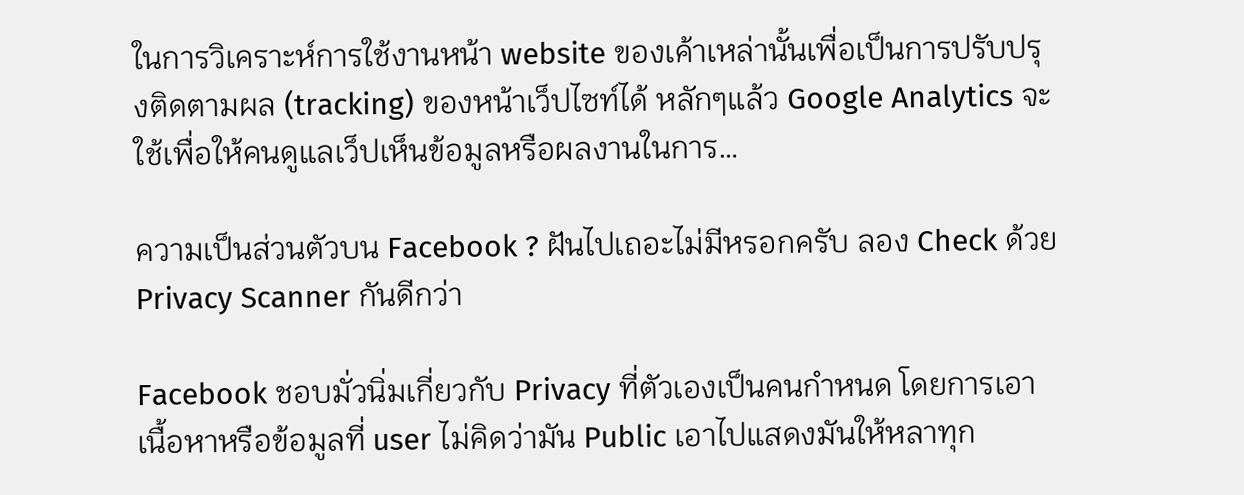ในการวิเคราะห์การใช้งานหน้า website ของเค้าเหล่านั้นเพื่อเป็นการปรับปรุงติดตามผล (tracking) ของหน้าเว็ปไซท์ได้ หลักๆแล้ว Google Analytics จะใช้เพื่อให้คนดูแลเว็ปเห็นข้อมูลหรือผลงานในการ…

ความเป็นส่วนตัวบน Facebook ? ฝันไปเถอะไม่มีหรอกครับ ลอง Check ด้วย Privacy Scanner กันดีกว่า

Facebook ชอบมั่วนิ่มเกี่ยวกับ Privacy ที่ตัวเองเป็นคนกำหนด โดยการเอาเนื้อหาหรือข้อมูลที่ user ไม่คิดว่ามัน Public เอาไปแสดงมันให้หลาทุก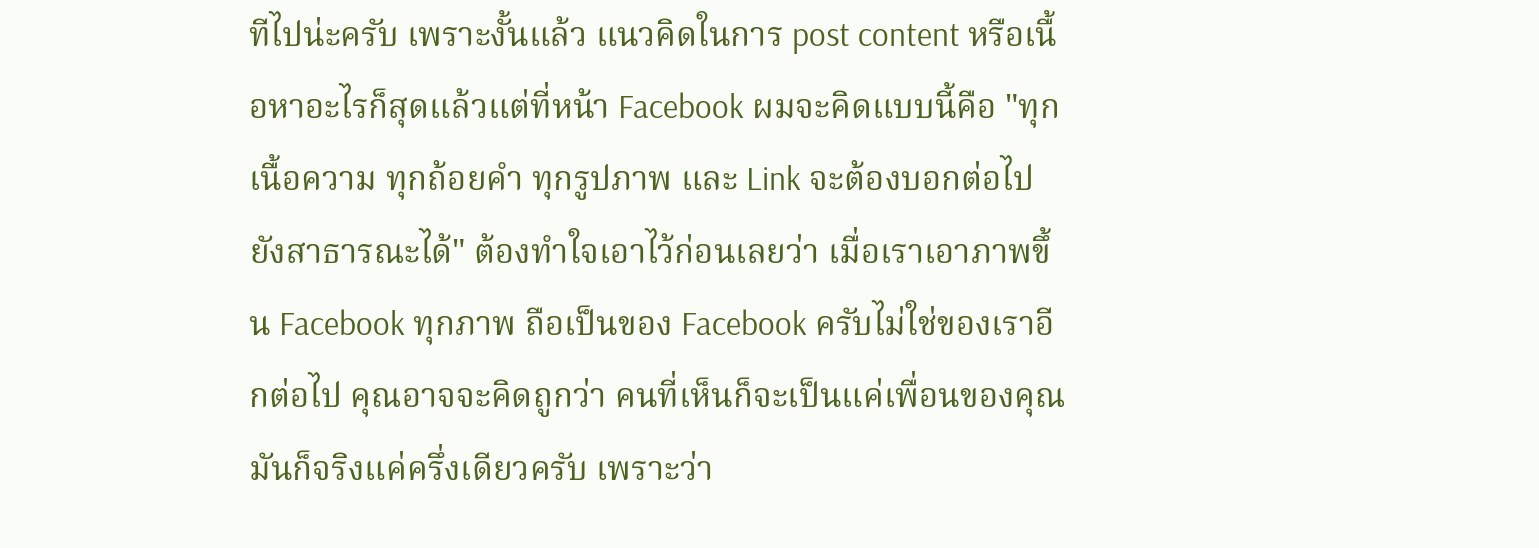ทีไปน่ะครับ เพราะงั้นแล้ว แนวคิดในการ post content หรือเนื้อหาอะไรก็สุดแล้วแต่ที่หน้า Facebook ผมจะคิดแบบนี้คือ "ทุกเนื้อความ ทุกถ้อยคำ ทุกรูปภาพ และ Link จะต้องบอกต่อไปยังสาธารณะได้" ต้องทำใจเอาไว้ก่อนเลยว่า เมื่อเราเอาภาพขึ้น Facebook ทุกภาพ ถือเป็นของ Facebook ครับไม่ใช่ของเราอีกต่อไป คุณอาจจะคิดถูกว่า คนที่เห็นก็จะเป็นแค่เพื่อนของคุณ มันก็จริงแค่ครึ่งเดียวครับ เพราะว่า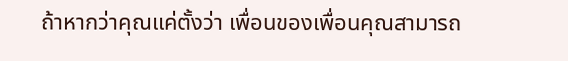ถ้าหากว่าคุณแค่ตั้งว่า เพื่อนของเพื่อนคุณสามารถ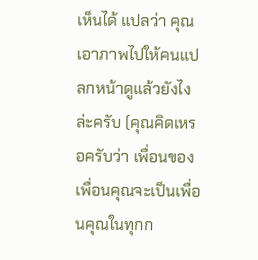เห็นได้ แปลว่า คุณเอาภาพไปให้คนแปลกหน้าดูแล้วยังไงล่ะครับ (คุณคิดเหรอครับว่า เพื่อนของเพื่อนคุณจะเป็นเพื่อนคุณในทุกก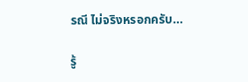รณี ไม่จริงหรอกครับ…

รู้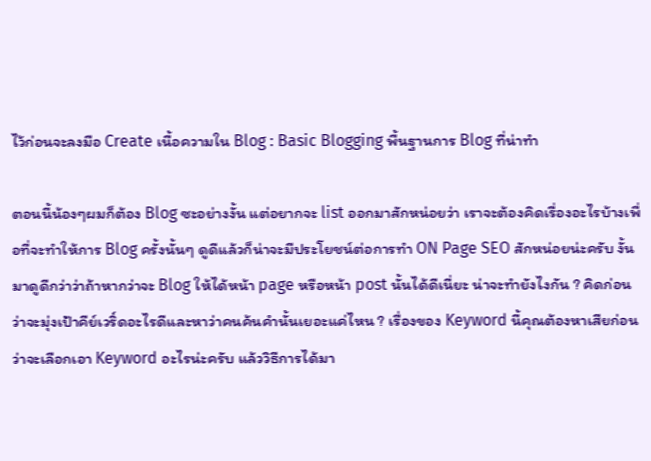ไว้ก่อนจะลงมือ Create เนื้อความใน Blog : Basic Blogging พื้นฐานการ Blog ที่น่าทำ

ตอนนี้น้องๆผมก็ต้อง Blog ซะอย่างงั้น แต่อยากจะ list ออกมาสักหน่อยว่า เราจะต้องคิดเรื่องอะไรบ้างเพื่อที่จะทำให้การ Blog ครั้งนั้นๆ ดูดีแล้วก็น่าจะมีประโยชน์ต่อการทำ ON Page SEO สักหน่อยน่ะครับ งั้นมาดูดีกว่าว่าถ้าหากว่าจะ Blog ให้ได้หน้า page หรือหน้า post นั้นได้ดีเนี่ยะ น่าจะทำยังไงกัน ? คิดก่อนว่าจะมุ่งเป้าคีย์เวริ์ดอะไรดีและหาว่าคนค้นคำนั้นเยอะแค่ไหน ? เรื่องของ Keyword นี้คุณต้องหาเสียก่อนว่าจะเลือกเอา Keyword อะไรน่ะครับ แล้ววิธีการได้มา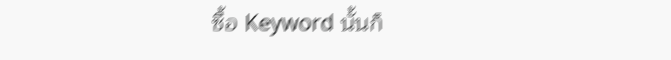ซื้อ Keyword นั้นก็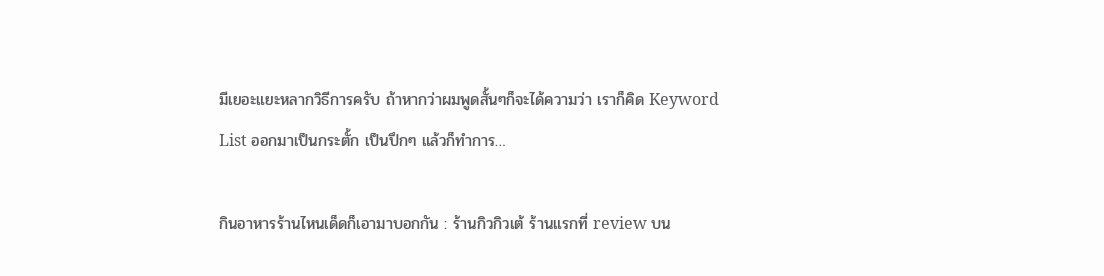มีเยอะแยะหลากวิธีการครับ ถ้าหากว่าผมพูดสั้นๆก็จะได้ความว่า เราก็คิด Keyword List ออกมาเป็นกระตั้ก เป็นปึกๆ แล้วก็ทำการ…

กินอาหารร้านไหนเด็ดก็เอามาบอกกัน : ร้านกิวกิวเต้ ร้านแรกที่ review บน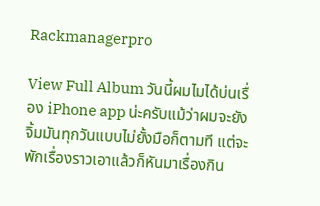Rackmanagerpro

View Full Album วันนี้ผมไมได้บ่นเรื่อง iPhone app น่ะครับแม้ว่าผมจะยังจิ้มมันทุกวันแบบไม่ยั้งมือก็ตามที แต่จะพักเรื่องราวเอาแล้วก็หันมาเรื่องกิน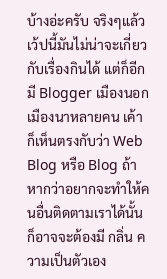บ้างอ่ะครับ จริงๆแล้ว เว้ปนี้มันไม่น่าจะเกี่ยวกับเรื่องกินได้ แต่ก็อีก มี Blogger เมืองนอกเมืองนาหลายคน เค้าก็เห็นตรงกับว่า Web Blog หรือ Blog ถ้าหากว่าอยากจะทำให้คนอื่นติดตามเราได้นั้น ก็อาจจะต้องมี กลิ่น ความเป็นตัวเอง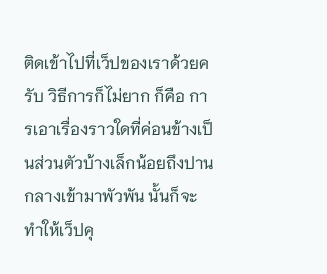ติดเข้าไปที่เว็ปของเราด้วยครับ วิธีการก็ไม่ยาก ก็คือ การเอาเรื่องราวใดที่ค่อนข้างเป็นส่วนตัวบ้างเล็กน้อยถึงปานกลางเข้ามาพัวพัน นั้นก็จะทำให้เว็ปคุ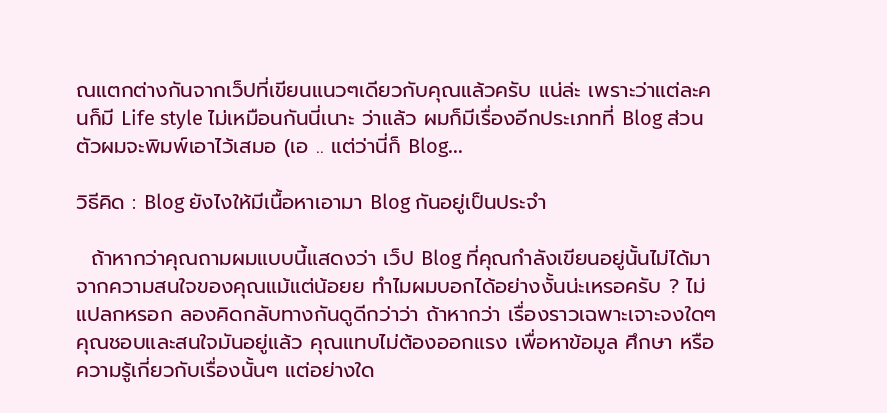ณแตกต่างกันจากเว็ปที่เขียนแนวๆเดียวกับคุณแล้วครับ แน่ล่ะ เพราะว่าแต่ละคนก็มี Life style ไม่เหมือนกันนี่เนาะ ว่าแล้ว ผมก็มีเรื่องอีกประเภทที่ Blog ส่วนตัวผมจะพิมพ์เอาไว้เสมอ (เอ .. แต่ว่านี่ก็ Blog…

วิธีคิด : Blog ยังไงให้มีเนื้อหาเอามา Blog กันอยู่เป็นประจำ

  ถ้าหากว่าคุณถามผมแบบนี้แสดงว่า เว็ป Blog ที่คุณกำลังเขียนอยู่นั้นไม่ได้มาจากความสนใจของคุณแม้แต่น้อยย ทำไมผมบอกได้อย่างงั้นน่ะเหรอครับ ? ไม่แปลกหรอก ลองคิดกลับทางกันดูดีกว่าว่า ถ้าหากว่า เรื่องราวเฉพาะเจาะจงใดๆ คุณชอบและสนใจมันอยู่แล้ว คุณแทบไม่ต้องออกแรง เพื่อหาข้อมูล ศึกษา หรือความรู้เกี่ยวกับเรื่องนั้นๆ แต่อย่างใด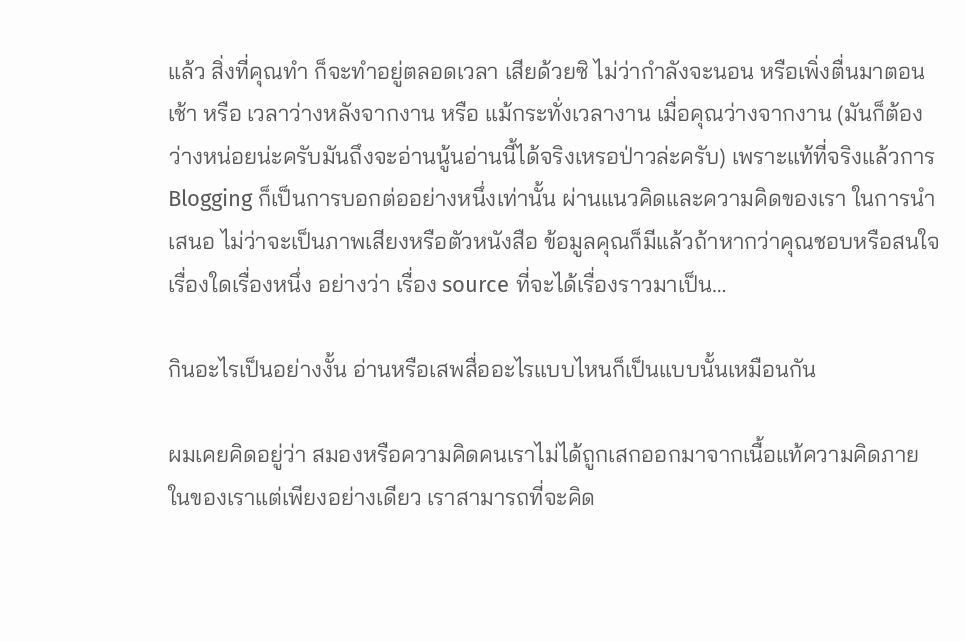แล้ว สิ่งที่คุณทำ ก็จะทำอยู่ตลอดเวลา เสียด้วยซิ ไม่ว่ากำลังจะนอน หรือเพิ่งตื่นมาตอนเช้า หรือ เวลาว่างหลังจากงาน หรือ แม้กระทั่งเวลางาน เมื่อคุณว่างจากงาน (มันก็ต้องว่างหน่อยน่ะครับมันถึงจะอ่านนู้นอ่านนี้ได้จริงเหรอป่าวล่ะครับ) เพราะแท้ที่จริงแล้วการ Blogging ก็เป็นการบอกต่ออย่างหนึ่งเท่านั้น ผ่านแนวคิดและความคิดของเรา ในการนำเสนอ ไม่ว่าจะเป็นภาพเสียงหรือตัวหนังสือ ข้อมูลคุณก็มีแล้วถ้าหากว่าคุณชอบหรือสนใจเรื่องใดเรื่องหนึ่ง อย่างว่า เรื่อง source ที่จะได้เรื่องราวมาเป็น…

กินอะไรเป็นอย่างงั้น อ่านหรือเสพสื่ออะไรแบบไหนก็เป็นแบบนั้นเหมือนกัน

ผมเคยคิดอยู่ว่า สมองหรือความคิดคนเราไม่ได้ถูกเสกออกมาจากเนื้อแท้ความคิดภายในของเราแต่เพียงอย่างเดียว เราสามารถที่จะคิด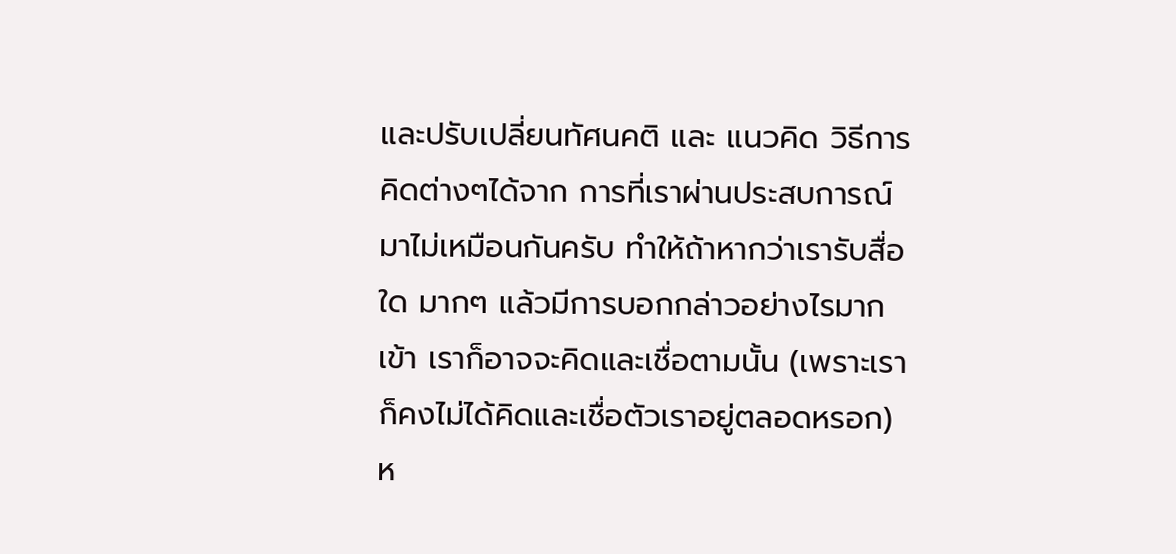และปรับเปลี่ยนทัศนคติ และ แนวคิด วิธีการคิดต่างๆได้จาก การที่เราผ่านประสบการณ์มาไม่เหมือนกันครับ ทำให้ถ้าหากว่าเรารับสื่อใด มากๆ แล้วมีการบอกกล่าวอย่างไรมากเข้า เราก็อาจจะคิดและเชื่อตามนั้น (เพราะเราก็คงไม่ได้คิดและเชื่อตัวเราอยู่ตลอดหรอก) ห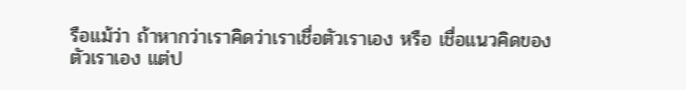รือแม้ว่า ถ้าหากว่าเราคิดว่าเราเชื่อตัวเราเอง หรือ เชื่อแนวคิดของตัวเราเอง แต่ป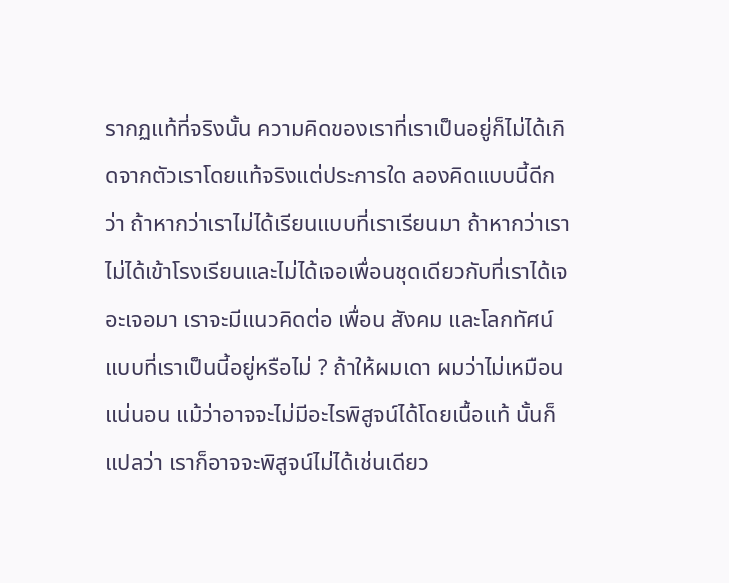รากฏแท้ที่จริงนั้น ความคิดของเราที่เราเป็นอยู่ก็ไม่ได้เกิดจากตัวเราโดยแท้จริงแต่ประการใด ลองคิดแบบนี้ดีกว่า ถ้าหากว่าเราไม่ได้เรียนแบบที่เราเรียนมา ถ้าหากว่าเราไม่ได้เข้าโรงเรียนและไม่ได้เจอเพื่อนชุดเดียวกับที่เราได้เจอะเจอมา เราจะมีแนวคิดต่อ เพื่อน สังคม และโลกทัศน์แบบที่เราเป็นนี้อยู่หรือไม่ ? ถ้าให้ผมเดา ผมว่าไม่เหมือนแน่นอน แม้ว่าอาจจะไม่มีอะไรพิสูจน์ได้โดยเนื้อแท้ นั้นก็แปลว่า เราก็อาจจะพิสูจน์ไม่ได้เช่นเดียว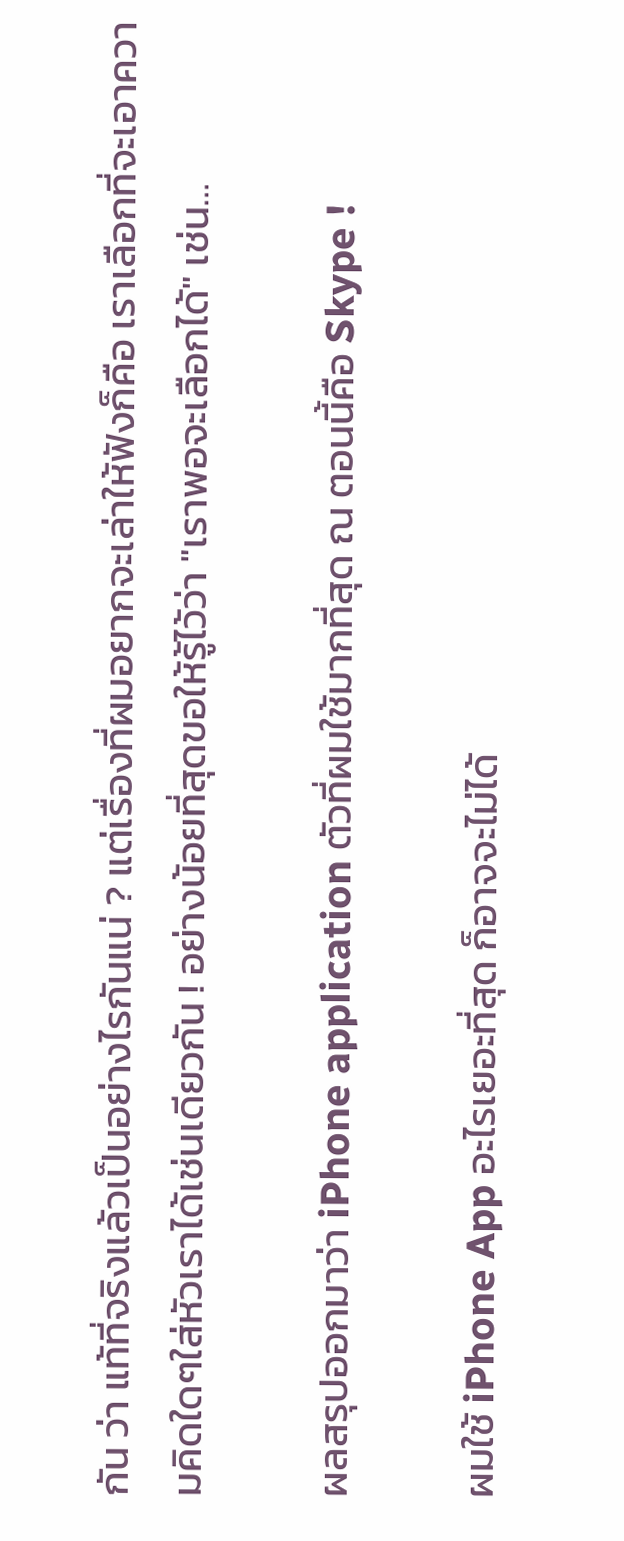กัน ว่า แท้ที่จริงแล้วเป็นอย่างไรกันแน่ ? แต่เรื่องที่ผมอยากจะเล่าให้ฟังก็คือ เราเลือกที่จะเอาความคิดใดๆใส่หัวเราได้เช่นเดียวกัน ! อย่างน้อยที่สุดขอให้รู้ไว้ว่า "เราพอจะเลือกได้" เช่น…

ผลสรุปออกมาว่า iPhone application ตัวที่ผมใช้มากที่สุด ณ ตอนนี้คือ Skype !

ผมใช้ iPhone App อะไรเยอะที่สุด ก็อาจจะไม่ได้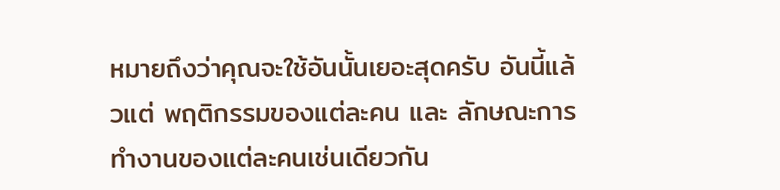หมายถึงว่าคุณจะใช้อันนั้นเยอะสุดครับ อันนี้แล้วแต่ พฤติกรรมของแต่ละคน และ ลักษณะการทำงานของแต่ละคนเช่นเดียวกัน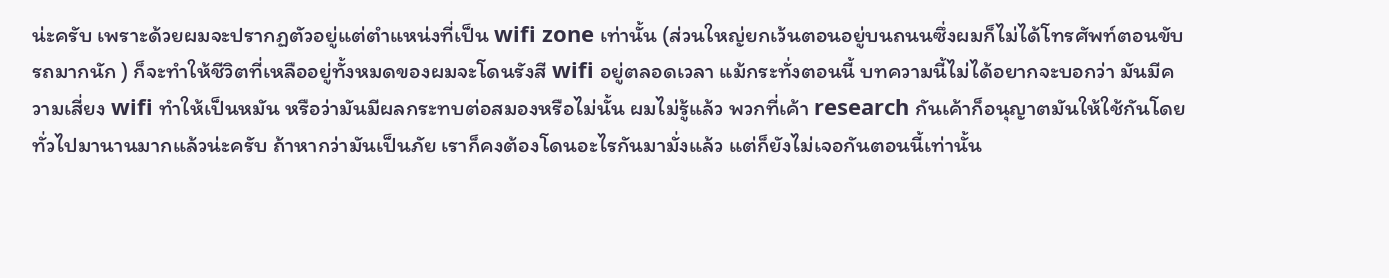น่ะครับ เพราะด้วยผมจะปรากฏตัวอยู่แต่ตำแหน่งที่เป็น wifi zone เท่านั้น (ส่วนใหญ่ยกเว้นตอนอยู่บนถนนซึ่งผมก็ไม่ได้โทรศัพท์ตอนขับรถมากนัก ) ก็จะทำให้ชีวิตที่เหลืออยู่ทั้งหมดของผมจะโดนรังสี wifi อยู่ตลอดเวลา แม้กระทั่งตอนนี้ บทความนี้ไม่ได้อยากจะบอกว่า มันมีความเสี่ยง wifi ทำให้เป็นหมัน หรือว่ามันมีผลกระทบต่อสมองหรือไม่นั้น ผมไม่รู้แล้ว พวกที่เค้า research กันเค้าก็อนุญาตมันให้ใช้กันโดยทั่วไปมานานมากแล้วน่ะครับ ถ้าหากว่ามันเป็นภัย เราก็คงต้องโดนอะไรกันมามั่งแล้ว แต่ก็ยังไม่เจอกันตอนนี้เท่านั้น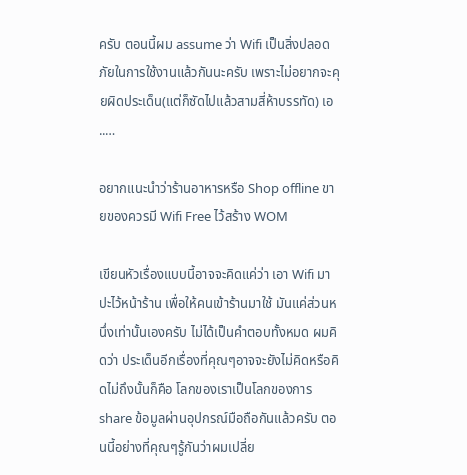ครับ ตอนนี้ผม assume ว่า Wifi เป็นสิ่งปลอดภัยในการใช้งานแล้วกันนะครับ เพราะไม่อยากจะคุยผิดประเด็น(แต่ก็ซัดไปแล้วสามสี่ห้าบรรทัด) เอ ..…

อยากแนะนำว่าร้านอาหารหรือ Shop offline ขายของควรมี Wifi Free ไว้สร้าง WOM

เขียนหัวเรื่องแบบนี้อาจจะคิดแค่ว่า เอา Wifi มาปะไว้หน้าร้าน เพื่อให้คนเข้าร้านมาใช้ มันแค่ส่วนหนึ่งเท่านั้นเองครับ ไม่ได้เป็นคำตอบทั้งหมด ผมคิดว่า ประเด็นอีกเรื่องที่คุณๆอาจจะยังไม่คิดหรือคิดไม่ถึงนั้นก็คือ โลกของเราเป็นโลกของการ share ข้อมูลผ่านอุปกรณ์มือถือกันแล้วครับ ตอนนี้อย่างที่คุณๆรู้กันว่าผมเปลี่ย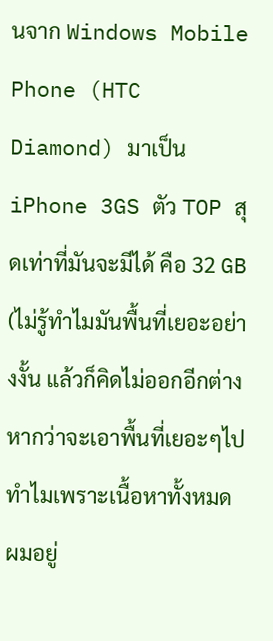นจาก Windows Mobile Phone (HTC Diamond) มาเป็น iPhone 3GS ตัว TOP สุดเท่าที่มันจะมีได้ คือ 32 GB (ไม่รู้ทำไมมันพื้นที่เยอะอย่างงั้น แล้วก็คิดไม่ออกอีกต่างหากว่าจะเอาพื้นที่เยอะๆไปทำไมเพราะเนื้อหาทั้งหมดผมอยู่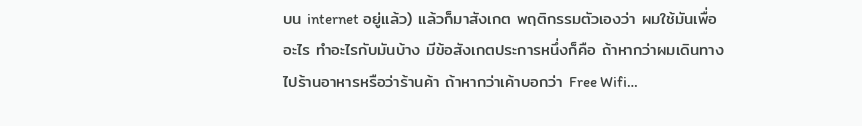บน internet อยู่แล้ว) แล้วก็มาสังเกต พฤติกรรมตัวเองว่า ผมใช้มันเพื่ออะไร ทำอะไรกับมันบ้าง มีข้อสังเกตประการหนึ่งก็คือ ถ้าหากว่าผมเดินทางไปร้านอาหารหรือว่าร้านค้า ถ้าหากว่าเค้าบอกว่า Free Wifi…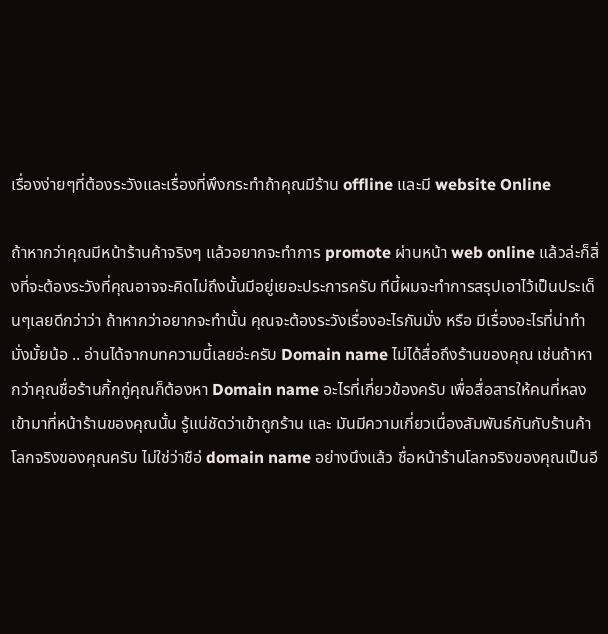เรื่องง่ายๆที่ต้องระวังและเรื่องที่พึงกระทำถ้าคุณมีร้าน offline และมี website Online

ถ้าหากว่าคุณมีหน้าร้านค้าจริงๆ แล้วอยากจะทำการ promote ผ่านหน้า web online แล้วล่ะก็สิ่งที่จะต้องระวังที่คุณอาจจะคิดไม่ถึงนั้นมีอยู่เยอะประการครับ ทีนี้ผมจะทำการสรุปเอาไว้เป็นประเด็นๆเลยดีกว่าว่า ถ้าหากว่าอยากจะทำนั้น คุณจะต้องระวังเรื่องอะไรกันมั่ง หรือ มีเรื่องอะไรที่น่าทำมั่งมั้ยน้อ .. อ่านได้จากบทความนี้เลยอ่ะครับ Domain name ไม่ได้สื่อถึงร้านของคุณ เช่นถ้าหากว่าคุณชื่อร้านกิ้กกู่คุณก็ต้องหา Domain name อะไรที่เกี่ยวข้องครับ เพื่อสื่อสารให้คนที่หลงเข้ามาที่หน้าร้านของคุณนั้น รู้แน่ชัดว่าเข้าถูกร้าน และ มันมีความเกี่ยวเนื่องสัมพันธ์กันกับร้านค้าโลกจริงของคุณครับ ไม่ใช่ว่าชือ่ domain name อย่างนึงแล้ว ชื่อหน้าร้านโลกจริงของคุณเป็นอี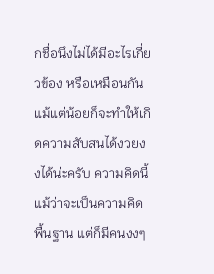กชื่อนึงไม่ได้มีอะไรเกี่ยวข้อง หรือเหมือนกันแม้แต่น้อยก็จะทำให้เกิดความสับสนได้งวยงงได้น่ะครับ ความคิดนี้แม้ว่าจะเป็นความคิดพื้นฐาน แต่ก็มีคนงงๆ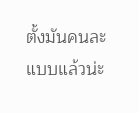ตั้งมันคนละแบบแล้วน่ะ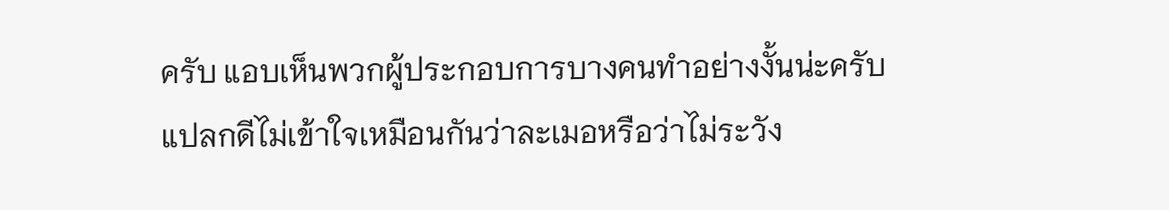ครับ แอบเห็นพวกผู้ประกอบการบางคนทำอย่างงั้นน่ะครับ แปลกดีไม่เข้าใจเหมือนกันว่าละเมอหรือว่าไม่ระวัง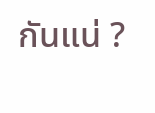กันแน่ ?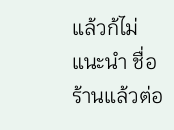แล้วก้ไม่แนะนำ ชื่อร้านแล้วต่อ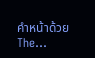คำหน้าด้วย The…